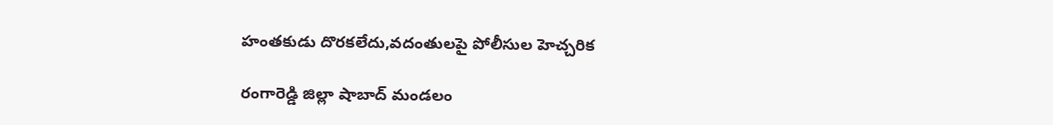హంతకుడు దొరకలేదు,వదంతులపై పోలీసుల హెచ్చరిక

రంగారెడ్డి జిల్లా షాబాద్ మండలం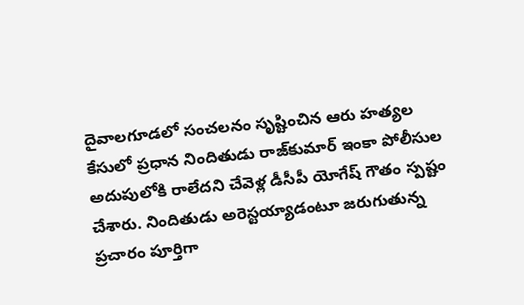దైవాలగూడలో సంచలనం సృష్టించిన ఆరు హత్యల కేసులో ప్రధాన నిందితుడు రాజ్‌కుమార్ ఇంకా పోలీసుల అదుపులోకి రాలేదని చేవెళ్ల డీసీపీ యోగేష్ గౌతం స్పష్టం చేశారు. నిందితుడు అరెస్టయ్యాడంటూ జరుగుతున్న ప్రచారం పూర్తిగా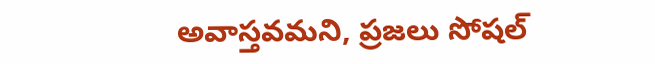అవాస్తవమని, ప్రజలు సోషల్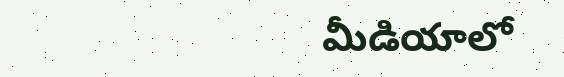మీడియాలో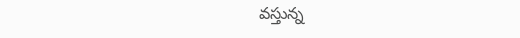వస్తున్న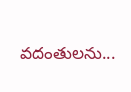వదంతులను...